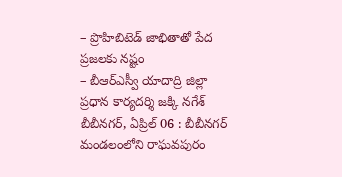– ప్రొహిబిటెడ్ జాభితాతో పేద ప్రజలకు నష్టం
– బీఆర్ఎస్వీ యాదాద్రి జిల్లా ప్రధాన కార్యదర్శి జక్కి నగేశ్
బీబీనగర్, ఏప్రిల్ 06 : బీబీనగర్ మండలంలోని రాఘవపురం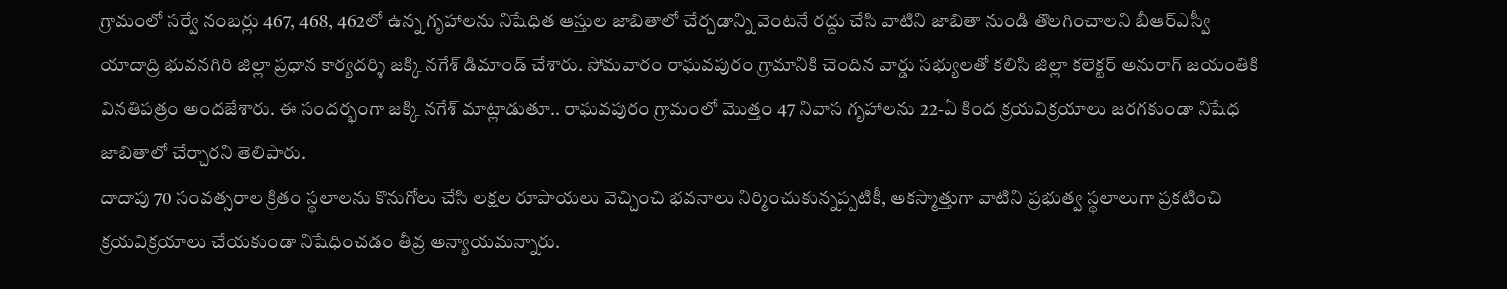గ్రామంలో సర్వే నంబర్లు 467, 468, 462లో ఉన్న గృహాలను నిషేధిత ఆస్తుల జాబితాలో చేర్చడాన్ని వెంటనే రద్దు చేసి వాటిని జాబితా నుండి తొలగించాలని బీఆర్ఎస్వీ యాదాద్రి భువనగిరి జిల్లా ప్రధాన కార్యదర్శి జక్కి నగేశ్ డిమాండ్ చేశారు. సోమవారం రాఘవపురం గ్రామానికి చెందిన వార్డు సభ్యులతో కలిసి జిల్లా కలెక్టర్ అనురాగ్ జయంతికి వినతిపత్రం అందజేశారు. ఈ సందర్భంగా జక్కి నగేశ్ మాట్లాడుతూ.. రాఘవపురం గ్రామంలో మొత్తం 47 నివాస గృహాలను 22-ఏ కింద క్రయవిక్రయాలు జరగకుండా నిషేధ జాబితాలో చేర్చారని తెలిపారు.
దాదాపు 70 సంవత్సరాల క్రితం స్థలాలను కొనుగోలు చేసి లక్షల రూపాయలు వెచ్చించి భవనాలు నిర్మించుకున్నప్పటికీ, అకస్మాత్తుగా వాటిని ప్రభుత్వ స్థలాలుగా ప్రకటించి క్రయవిక్రయాలు చేయకుండా నిషేధించడం తీవ్ర అన్యాయమన్నారు.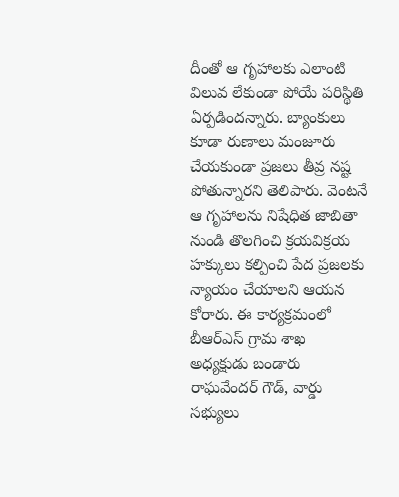దీంతో ఆ గృహాలకు ఎలాంటి విలువ లేకుండా పోయే పరిస్థితి ఏర్పడిందన్నారు. బ్యాంకులు కూడా రుణాలు మంజూరు చేయకుండా ప్రజలు తీవ్ర నష్ట పోతున్నారని తెలిపారు. వెంటనే ఆ గృహాలను నిషేధిత జాబితా నుండి తొలగించి క్రయవిక్రయ హక్కులు కల్పించి పేద ప్రజలకు న్యాయం చేయాలని ఆయన కోరారు. ఈ కార్యక్రమంలో బీఆర్ఎస్ గ్రామ శాఖ అధ్యక్షుడు బండారు రాఘవేందర్ గౌడ్, వార్డు సభ్యులు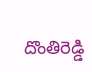దొంతిరెడ్డి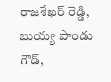రాజశేఖర్ రెడ్డి, బుయ్య పాండు గౌడ్,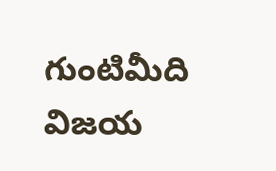గుంటిమీది విజయ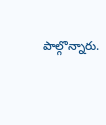పాల్గొన్నారు.